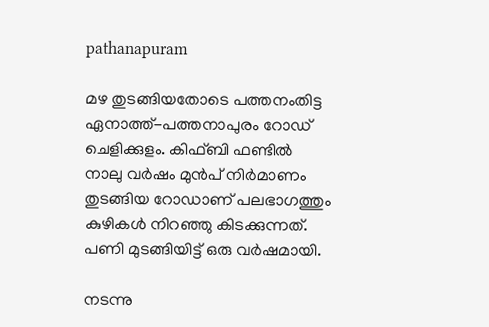pathanapuram

മഴ തുടങ്ങിയതോടെ പത്തനംതിട്ട ഏനാത്ത്-പത്തനാപുരം റോഡ് ചെളിക്കുളം. കിഫ്ബി ഫണ്ടിൽ നാലു വർഷം മുൻപ് നിർമാണം തുടങ്ങിയ റോഡാണ് പലഭാഗത്തും കുഴികൾ നിറഞ്ഞു കിടക്കുന്നത്. പണി മുടങ്ങിയിട്ട് ഒരു വര്‍ഷമായി.

നടന്നു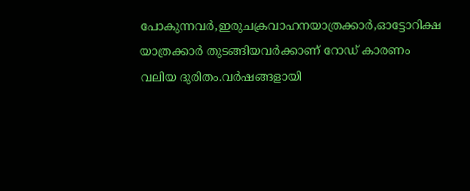പോകുന്നവര്‍,ഇരുചക്രവാഹനയാത്രക്കാര്‍,ഓട്ടോറിക്ഷ യാത്രക്കാര്‍ തുടങ്ങിയവര്‍ക്കാണ് റോഡ് കാരണം വലിയ ദുരിതം.വർഷങ്ങളായി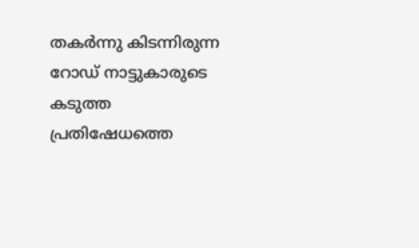തകർന്നു കിടന്നിരുന്ന റോഡ് നാട്ടുകാരുടെ കടുത്ത പ്രതിഷേധത്തെ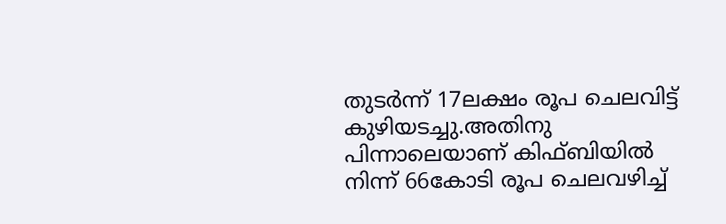തുടർന്ന് 17ലക്ഷം രൂപ ചെലവിട്ട് കുഴിയടച്ചു.അതിനു പിന്നാലെയാണ്‌ കിഫ്ബിയിൽ നിന്ന് 66കോടി രൂപ ചെലവഴിച്ച്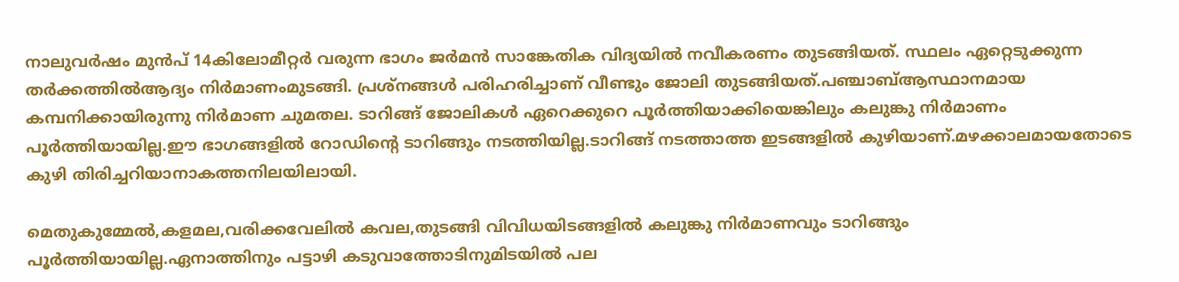നാലുവര്‍ഷം മുന്‍പ് 14കിലോമീറ്റർ വരുന്ന ഭാഗം ജർമൻ സാങ്കേതിക വിദ്യയിൽ നവീകരണം തുടങ്ങിയത്. സ്ഥലം ഏറ്റെടുക്കുന്ന തര്‍ക്കത്തില്‍ആദ്യം നിർമാണംമുടങ്ങി. പ്രശ്നങ്ങൾ പരിഹരിച്ചാണ് വീണ്ടും ജോലി തുടങ്ങിയത്.പഞ്ചാബ്ആസ്ഥാനമായ കമ്പനിക്കായിരുന്നു നിർമാണ ചുമതല. ടാറിങ്ങ് ജോലികൾ ഏറെക്കുറെ പൂർത്തിയാക്കിയെങ്കിലും കലുങ്കു നിർമാണം പൂർത്തിയായില്ല.ഈ ഭാഗങ്ങളിൽ റോ‍ഡിന്റെ ടാറിങ്ങും നടത്തിയില്ല.ടാറിങ്ങ് നടത്താത്ത ഇടങ്ങളിൽ കുഴിയാണ്.മഴക്കാലമായതോടെ കുഴി തിരിച്ചറിയാനാകത്തനിലയിലായി.

മെതുകുമ്മേൽ,കളമല,വരിക്കവേലി‍ൽ കവല,തുടങ്ങി വിവിധയിടങ്ങളിൽ കലുങ്കു നിർമാണവും ടാറിങ്ങും പൂർത്തിയായില്ല.ഏനാത്തിനും പട്ടാഴി കടുവാത്തോടിനുമിടയിൽ പല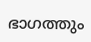ഭാഗത്തും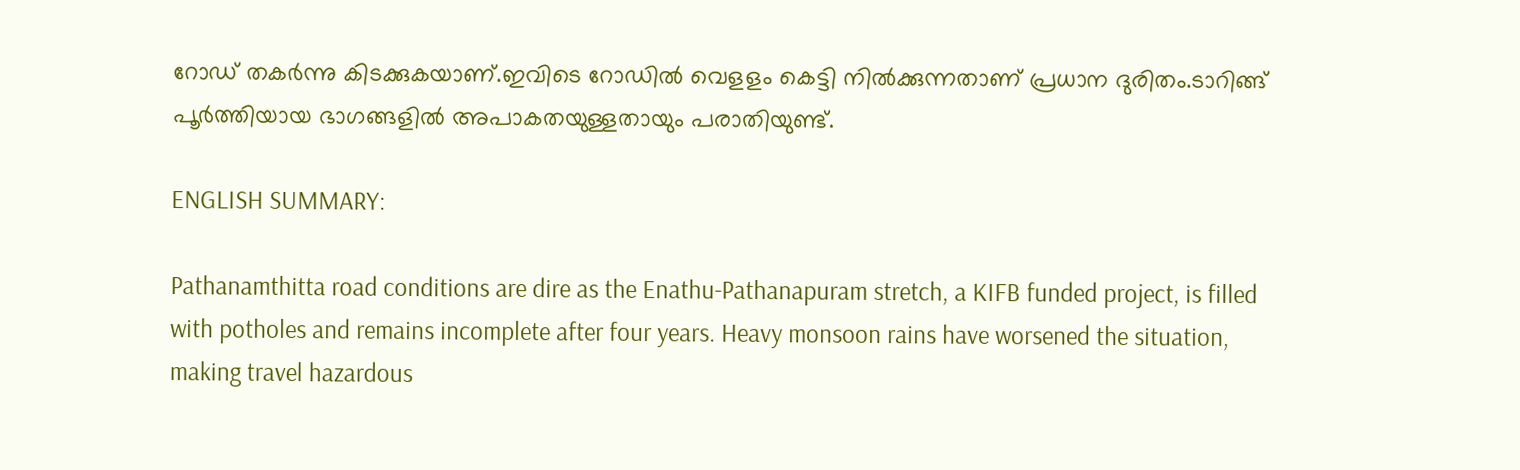റോഡ് തകർന്നു കിടക്കുകയാണ്.ഇവിടെ റോഡിൽ വെളളം കെട്ടി നിൽക്കുന്നതാണ് പ്രധാന ദുരിതം.ടാറിങ്ങ് പൂർത്തിയായ ഭാഗങ്ങളിൽ അപാകതയുള്ളതായും പരാതിയുണ്ട്.

ENGLISH SUMMARY:

Pathanamthitta road conditions are dire as the Enathu-Pathanapuram stretch, a KIFB funded project, is filled with potholes and remains incomplete after four years. Heavy monsoon rains have worsened the situation, making travel hazardous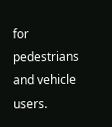for pedestrians and vehicle users.